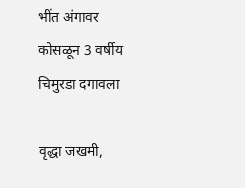भींत अंगावर कोसळून 3 वर्षीय चिमुरडा दगावला

वृद्धा जखमी,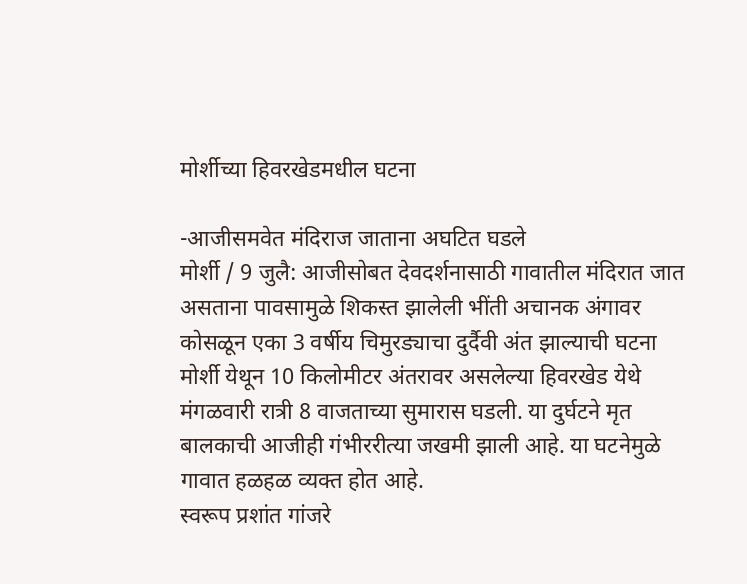मोर्शीच्या हिवरखेडमधील घटना

-आजीसमवेत मंदिराज जाताना अघटित घडले
मोर्शी / 9 जुलै: आजीसोबत देवदर्शनासाठी गावातील मंदिरात जात असताना पावसामुळे शिकस्त झालेली भींती अचानक अंगावर कोसळून एका 3 वर्षीय चिमुरड्याचा दुर्दैवी अंत झाल्याची घटना मोर्शी येथून 10 किलोमीटर अंतरावर असलेल्या हिवरखेड येथे मंगळवारी रात्री 8 वाजताच्या सुमारास घडली. या दुर्घटने मृत बालकाची आजीही गंभीररीत्या जखमी झाली आहे. या घटनेमुळे गावात हळहळ व्यक्त होत आहे.
स्वरूप प्रशांत गांजरे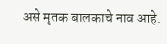असे मृतक बालकाचे नाव आहे.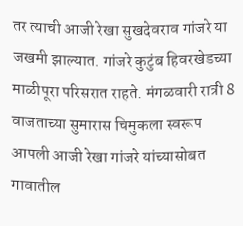तर त्याची आजी रेखा सुखदेवराव गांजरे या जखमी झाल्यात. गांजरे कुटुंब हिवरखेडच्या माळीपूरा परिसरात राहते. मंगळवारी रात्री 8 वाजताच्या सुमारास चिमुकला स्वरूप आपली आजी रेखा गांजरे यांच्यासोबत गावातील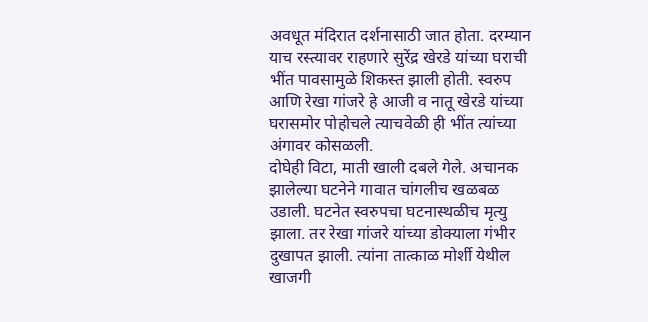अवधूत मंदिरात दर्शनासाठी जात होता. दरम्यान याच रस्त्यावर राहणारे सुरेंद्र खेरडे यांच्या घराची भींत पावसामुळे शिकस्त झाली होती. स्वरुप आणि रेखा गांजरे हे आजी व नातू खेरडे यांच्या घरासमोर पोहोचले त्याचवेळी ही भींत त्यांच्या अंगावर कोसळली.
दोघेही विटा, माती खाली दबले गेले. अचानक झालेल्या घटनेने गावात चांगलीच खळबळ उडाली. घटनेत स्वरुपचा घटनास्थळीच मृत्यु झाला. तर रेखा गांजरे यांच्या डोक्याला गंभीर दुखापत झाली. त्यांना तात्काळ मोर्शी येथील खाजगी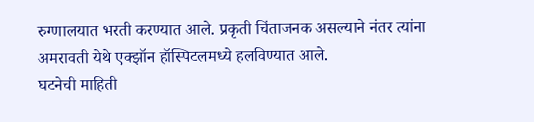रुग्णालयात भरती करण्यात आले. प्रकृती चिंताजनक असल्याने नंतर त्यांना अमरावती येथे एक्झॉन हॉस्पिटलमध्ये हलविण्यात आले.
घटनेची माहिती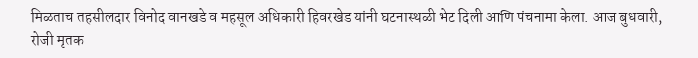मिळताच तहसीलदार विनोद वानखडे व महसूल अधिकारी हिवरखेड यांनी घटनास्थळी भेट दिली आणि पंचनामा केला. आज बुधवारी, रोजी मृतक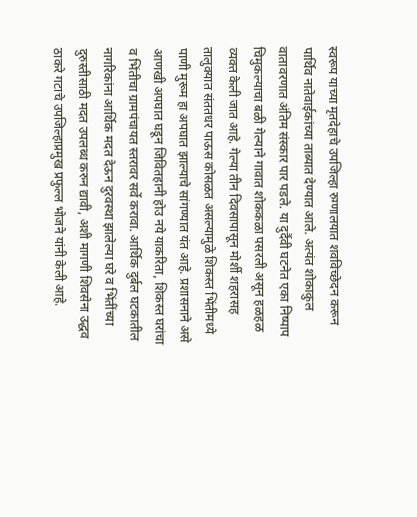स्वरूप याच्या मृतदेहाचे उपजिल्हा रुग्णालयात शवविच्छेदन करून पार्थिव नातेवाईकांच्या ताब्यात देण्यात आले. अत्यंत शोकाकुल वातावरणात अंतिम संस्कार पार पडले. या दुर्दैवी घटनेत एका निष्पाप चिमुकल्याचा बळी गेल्याने गावात शोककळा पसरली असून हळहळ व्यक्त केली जात आहे. गेल्या तीन दिवसापासून मोर्शी शहरासह तालुक्यात संततधर पाऊस कोसळत असल्यामुळे शिकस्त भिंतीमध्ये पाणी मुरूम हा अपघात झाल्याचे सांगण्यात यंत आहे. प्रशासनाने असे आणखी अपघात घडून जिवितहानी होउ नये याकरिता, शिकस्त घरांचा व भिंतीचा ग्रामपंचायत स्तरावर सर्वे करावा. आर्थिक दुर्बल घटकातील नागरिकांना आर्थिक मदत देऊन दुरवस्था झालेल्या घरे व भिंतींच्या दुरुस्तीसाठी मदत उपलब्ध करुन द्यावी, अशी मागणी शिवसेना उद्धव ठाकरे गटाचे उपजिल्हाप्रमुख प्रफुल्ल भोजने यांनी केली आहे.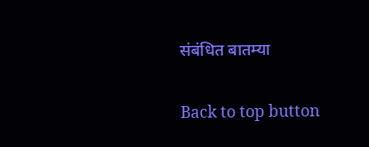संबंधित बातम्या

Back to top button